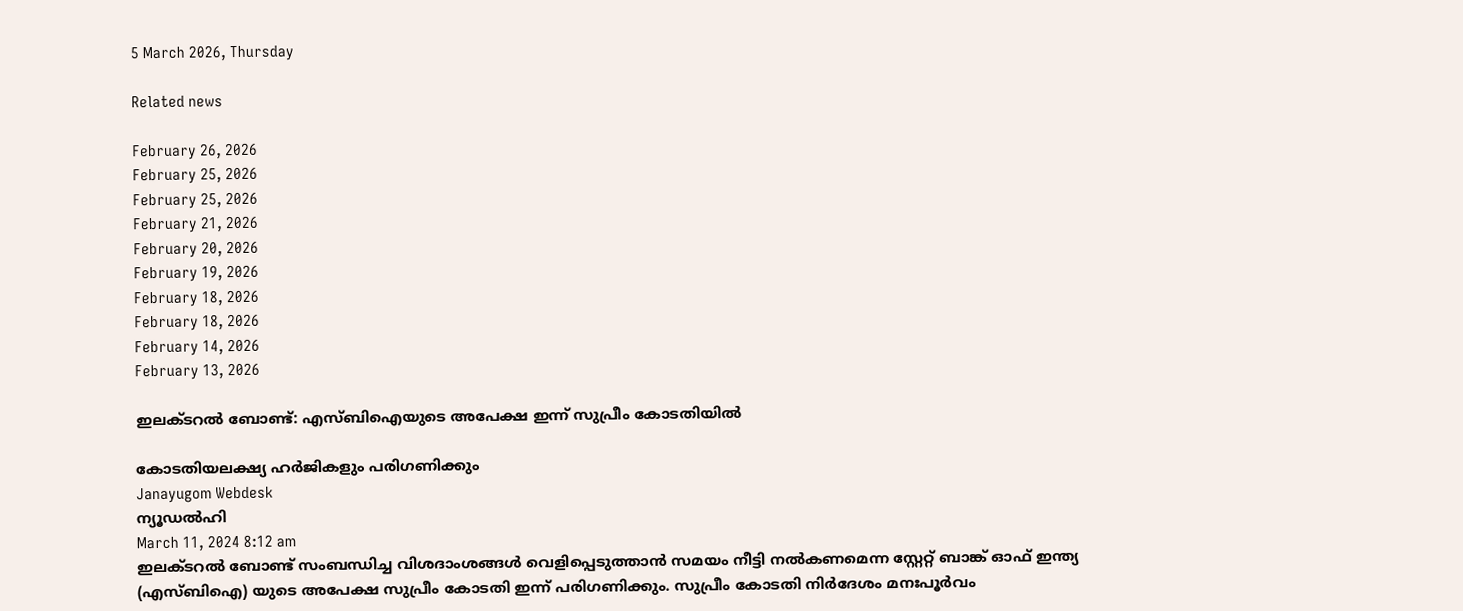5 March 2026, Thursday

Related news

February 26, 2026
February 25, 2026
February 25, 2026
February 21, 2026
February 20, 2026
February 19, 2026
February 18, 2026
February 18, 2026
February 14, 2026
February 13, 2026

ഇലക്ടറൽ ബോണ്ട്: എസ്ബിഐയുടെ അപേക്ഷ ഇന്ന് സുപ്രീം കോടതിയില്‍

കോടതിയലക്ഷ്യ ഹര്‍ജികളും പരിഗണിക്കും
Janayugom Webdesk
ന്യൂഡല്‍ഹി
March 11, 2024 8:12 am
ഇലക്ടറൽ ബോണ്ട് സംബന്ധിച്ച വിശദാംശങ്ങൾ വെളിപ്പെടുത്താൻ സമയം നീട്ടി നൽകണമെന്ന സ്റ്റേറ്റ് ബാങ്ക് ഓഫ് ഇന്ത്യ (എസ്ബിഐ) യുടെ അപേക്ഷ സുപ്രീം കോടതി ഇന്ന് പരിഗണിക്കും. സുപ്രീം കോടതി നിർദേശം മനഃപൂർവം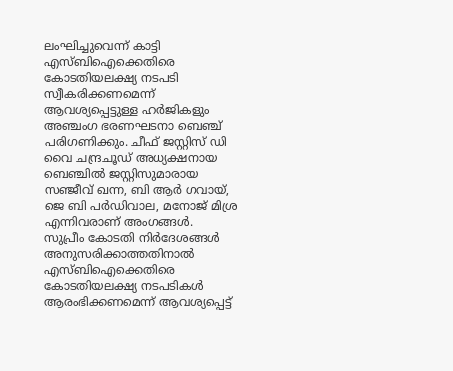ലംഘിച്ചുവെന്ന് കാട്ടി എസ്ബിഐക്കെതിരെ കോടതിയലക്ഷ്യ നടപടി സ്വീകരിക്കണമെന്ന് ആവശ്യപ്പെട്ടുള്ള ഹര്‍ജികളും അഞ്ചംഗ ഭരണഘടനാ ബെഞ്ച് പരിഗണിക്കും. ചീഫ് ജസ്റ്റിസ് ഡി വൈ ചന്ദ്രചൂഡ് അധ്യക്ഷനായ ബെഞ്ചില്‍ ജസ്റ്റിസുമാരായ സഞ്ജീവ് ഖന്ന, ബി ആർ ഗവായ്, ജെ ബി പർഡിവാല, മനോജ് മിശ്ര എന്നിവരാണ് അംഗങ്ങള്‍.
സുപ്രീം കോടതി നിർദേശങ്ങൾ അനുസരിക്കാത്തതിനാല്‍ എസ്ബിഐക്കെതിരെ കോടതിയലക്ഷ്യ നടപടികൾ ആരംഭിക്കണമെന്ന് ആവശ്യപ്പെട്ട്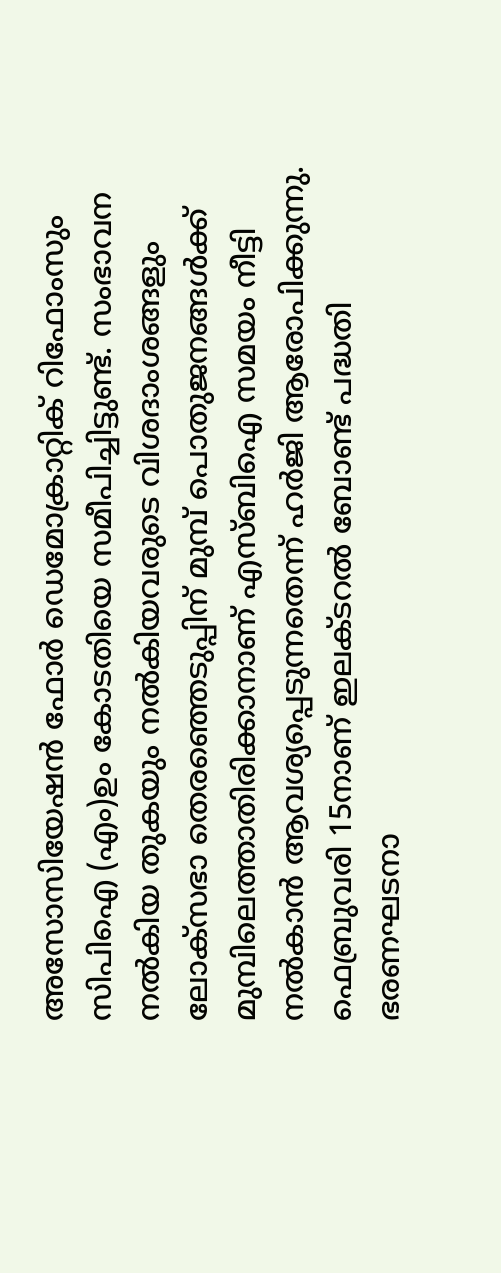അസോസിയേഷൻ ഫോർ ഡെമോക്രാറ്റിക് റിഫോംസും സിപിഐ (എം)ഉം കോടതിയെ സമീപിച്ചിട്ടുണ്ട്. സംഭാവന നല്‍കിയ തുകയും നല്‍കിയവരുടെ വിശദാംശങ്ങളും ലോക്‌സഭാ തെരഞ്ഞെടുപ്പിന് മുമ്പ് പൊതുജനങ്ങൾക്ക് മുമ്പിലെത്താതിരിക്കാനാണ് എസ്‌ബിഐ സമയം നീട്ടി നല്‍കാന്‍ ആവശ്യപ്പെടുന്നതെന്ന് ഹര്‍ജി ആരോപിക്കുന്നു.
ഫെബ്രുവരി 15നാണ് ഇലക്ടറൽ ബോണ്ട് പദ്ധതി ഭരണഘടനാ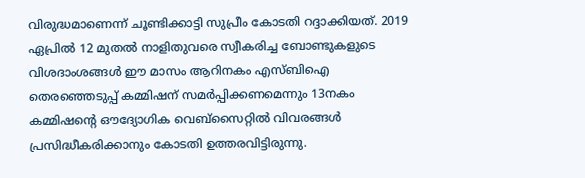വിരുദ്ധമാണെന്ന് ചൂണ്ടിക്കാട്ടി സുപ്രീം കോടതി റദ്ദാക്കിയത്. 2019 ഏപ്രിൽ 12 മുതൽ നാളിതുവരെ സ്വീകരിച്ച ബോണ്ടുകളുടെ വിശദാംശങ്ങൾ ഈ മാസം ആറിനകം എസ്ബിഐ തെരഞ്ഞെടുപ്പ് കമ്മിഷന് സമർപ്പിക്കണമെന്നും 13നകം കമ്മിഷന്റെ ഔദ്യോഗിക വെബ്സൈറ്റിൽ വിവരങ്ങൾ പ്രസിദ്ധീകരിക്കാനും കോടതി ഉത്തരവിട്ടിരുന്നു.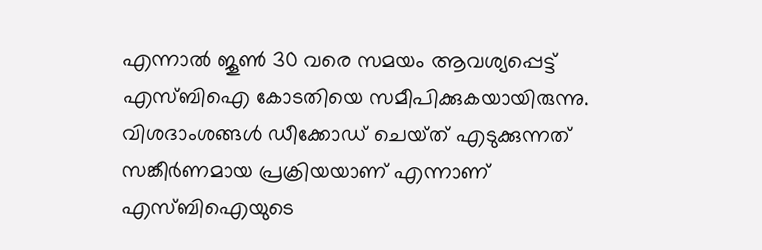എന്നാല്‍ ജൂൺ 30 വരെ സമയം ആവശ്യപ്പെട്ട് എസ്ബിഐ കോടതിയെ സമീപിക്കുകയായിരുന്നു. വിശദാംശങ്ങള്‍ ഡീക്കോഡ് ചെയ്‌ത് എടുക്കുന്നത് സങ്കീർണമായ പ്രക്രിയയാണ് എന്നാണ് എസ്ബിഐയുടെ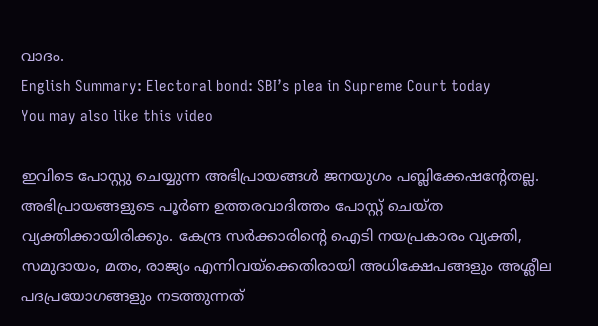വാദം.
English Summary: Electoral bond: SBI’s plea in Supreme Court today
You may also like this video

ഇവിടെ പോസ്റ്റു ചെയ്യുന്ന അഭിപ്രായങ്ങള്‍ ജനയുഗം പബ്ലിക്കേഷന്റേതല്ല. അഭിപ്രായങ്ങളുടെ പൂര്‍ണ ഉത്തരവാദിത്തം പോസ്റ്റ് ചെയ്ത വ്യക്തിക്കായിരിക്കും. കേന്ദ്ര സര്‍ക്കാരിന്റെ ഐടി നയപ്രകാരം വ്യക്തി, സമുദായം, മതം, രാജ്യം എന്നിവയ്‌ക്കെതിരായി അധിക്ഷേപങ്ങളും അശ്ലീല പദപ്രയോഗങ്ങളും നടത്തുന്നത്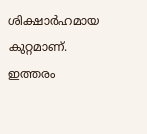ശിക്ഷാര്‍ഹമായ കുറ്റമാണ്. ഇത്തരം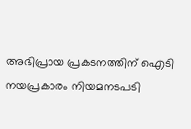അഭിപ്രായ പ്രകടനത്തിന് ഐടി നയപ്രകാരം നിയമനടപടി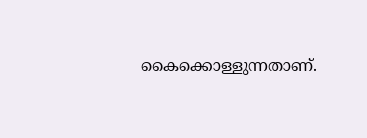കൈക്കൊള്ളുന്നതാണ്.